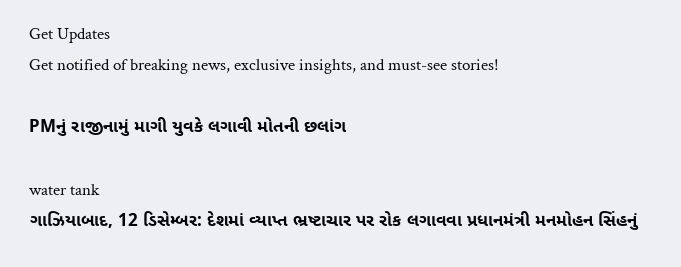Get Updates
Get notified of breaking news, exclusive insights, and must-see stories!

PMનું રાજીનામું માગી યુવકે લગાવી મોતની છલાંગ

water tank
ગાઝિયાબાદ, 12 ડિસેમ્બર: દેશમાં વ્યાપ્ત ભ્રષ્ટાચાર પર રોક લગાવવા પ્રધાનમંત્રી મનમોહન સિંહનું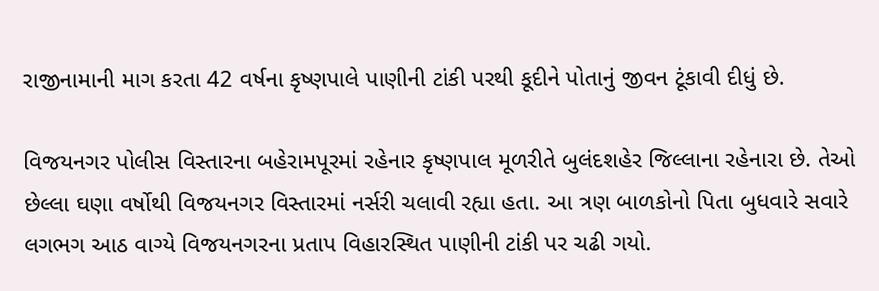રાજીનામાની માગ કરતા 42 વર્ષના કૃષ્ણપાલે પાણીની ટાંકી પરથી કૂદીને પોતાનું જીવન ટૂંકાવી દીધું છે.

વિજયનગર પોલીસ વિસ્તારના બહેરામપૂરમાં રહેનાર કૃષ્ણપાલ મૂળરીતે બુલંદશહેર જિલ્લાના રહેનારા છે. તેઓ છેલ્લા ઘણા વર્ષોથી વિજયનગર વિસ્તારમાં નર્સરી ચલાવી રહ્યા હતા. આ ત્રણ બાળકોનો પિતા બુધવારે સવારે લગભગ આઠ વાગ્યે વિજયનગરના પ્રતાપ વિહારસ્થિત પાણીની ટાંકી પર ચઢી ગયો.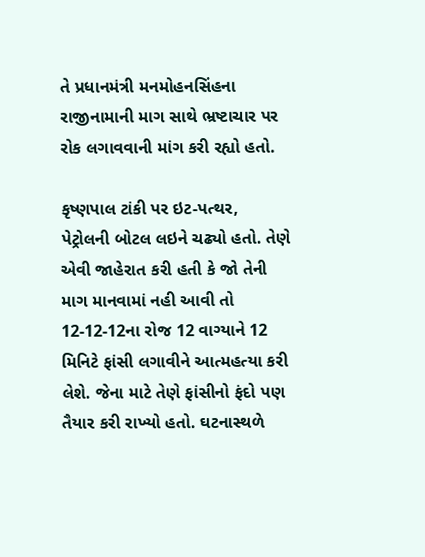તે પ્રધાનમંત્રી મનમોહનસિંહના રાજીનામાની માગ સાથે ભ્રષ્ટાચાર પર રોક લગાવવાની માંગ કરી રહ્યો હતો.

કૃષ્ણપાલ ટાંકી પર ઇટ-પત્થર, પેટ્રોલની બોટલ લઇને ચઢ્યો હતો. તેણે એવી જાહેરાત કરી હતી કે જો તેની માગ માનવામાં નહી આવી તો 12-12-12ના રોજ 12 વાગ્યાને 12 મિનિટે ફાંસી લગાવીને આત્મહત્યા કરી લેશે. જેના માટે તેણે ફાંસીનો ફંદો પણ તૈયાર કરી રાખ્યો હતો. ઘટનાસ્થળે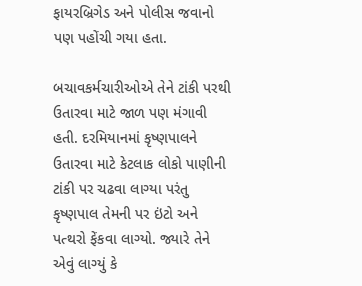ફાયરબ્રિગેડ અને પોલીસ જવાનો પણ પહોંચી ગયા હતા.

બચાવકર્મચારીઓએ તેને ટાંકી પરથી ઉતારવા માટે જાળ પણ મંગાવી હતી. દરમિયાનમાં કૃષ્ણપાલને ઉતારવા માટે કેટલાક લોકો પાણીની ટાંકી પર ચઢવા લાગ્યા પરંતુ કૃષ્ણપાલ તેમની પર ઇંટો અને પત્થરો ફેંકવા લાગ્યો. જ્યારે તેને એવું લાગ્યું કે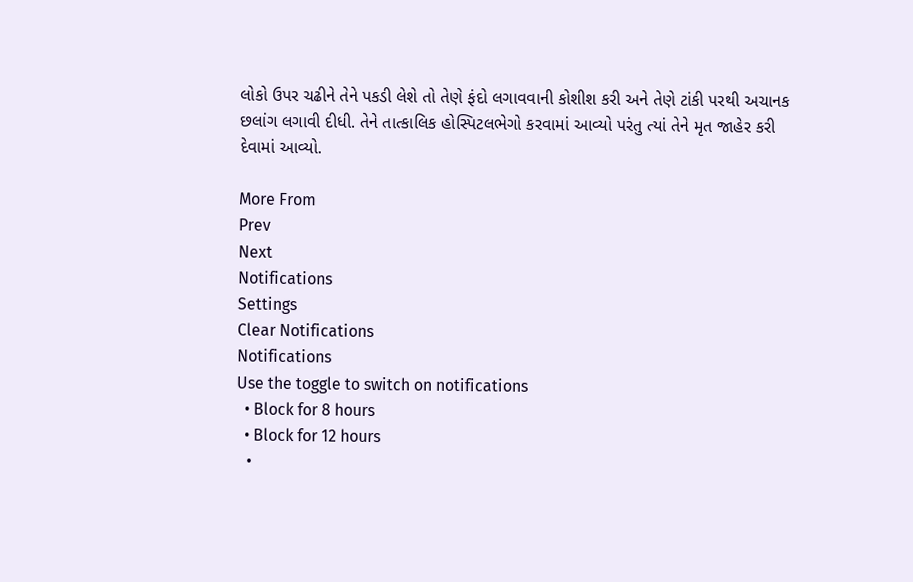લોકો ઉપર ચઢીને તેને પકડી લેશે તો તેણે ફંદો લગાવવાની કોશીશ કરી અને તેણે ટાંકી પરથી અચાનક છલાંગ લગાવી દીધી. તેને તાત્કાલિક હોસ્પિટલભેગો કરવામાં આવ્યો પરંતુ ત્યાં તેને મૃત જાહેર કરી દેવામાં આવ્યો.

More From
Prev
Next
Notifications
Settings
Clear Notifications
Notifications
Use the toggle to switch on notifications
  • Block for 8 hours
  • Block for 12 hours
  •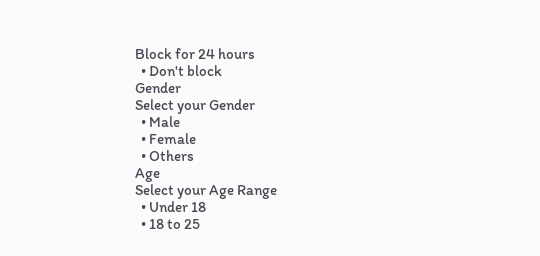Block for 24 hours
  • Don't block
Gender
Select your Gender
  • Male
  • Female
  • Others
Age
Select your Age Range
  • Under 18
  • 18 to 25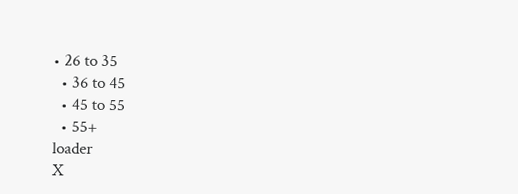• 26 to 35
  • 36 to 45
  • 45 to 55
  • 55+
loader
X